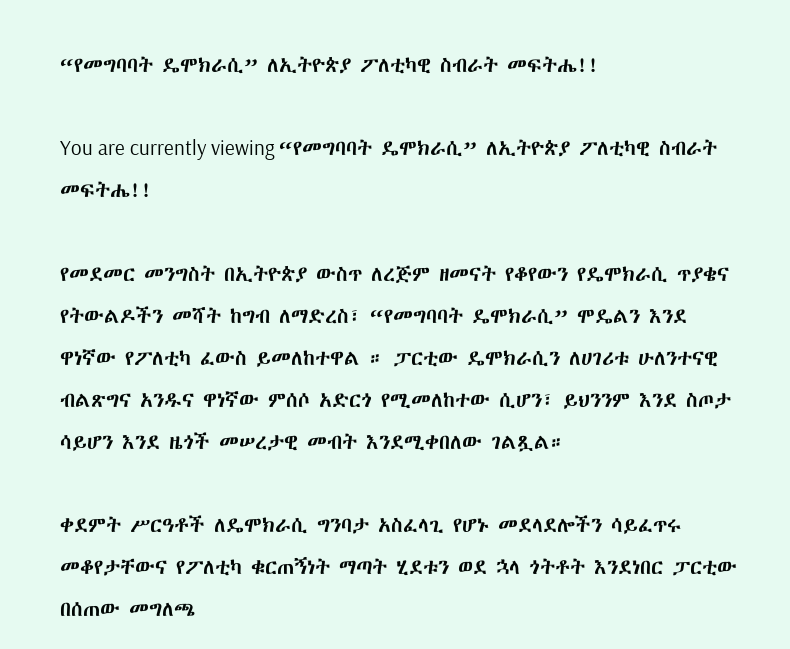“የመግባባት ዴሞክራሲ” ለኢትዮጵያ ፖለቲካዊ ስብራት መፍትሔ!!

You are currently viewing “የመግባባት ዴሞክራሲ” ለኢትዮጵያ ፖለቲካዊ ስብራት መፍትሔ!!

የመደመር መንግስት በኢትዮጵያ ውስጥ ለረጅም ዘመናት የቆየውን የዴሞክራሲ ጥያቄና የትውልዶችን መሻት ከግብ ለማድረስ፣ “የመግባባት ዴሞክራሲ” ሞዴልን እንደ ዋነኛው የፖለቲካ ፈውስ ይመለከተዋል ። ፓርቲው ዴሞክራሲን ለሀገሪቱ ሁለንተናዊ ብልጽግና አንዱና ዋነኛው ምሰሶ አድርጎ የሚመለከተው ሲሆን፣ ይህንንም እንደ ስጦታ ሳይሆን እንደ ዜጎች መሠረታዊ መብት እንደሚቀበለው ገልጿል።

ቀደምት ሥርዓቶች ለዴሞክራሲ ግንባታ አስፈላጊ የሆኑ መደላደሎችን ሳይፈጥሩ መቆየታቸውና የፖለቲካ ቁርጠኝነት ማጣት ሂደቱን ወደ ኋላ ጎትቶት እንደነበር ፓርቲው በሰጠው መግለጫ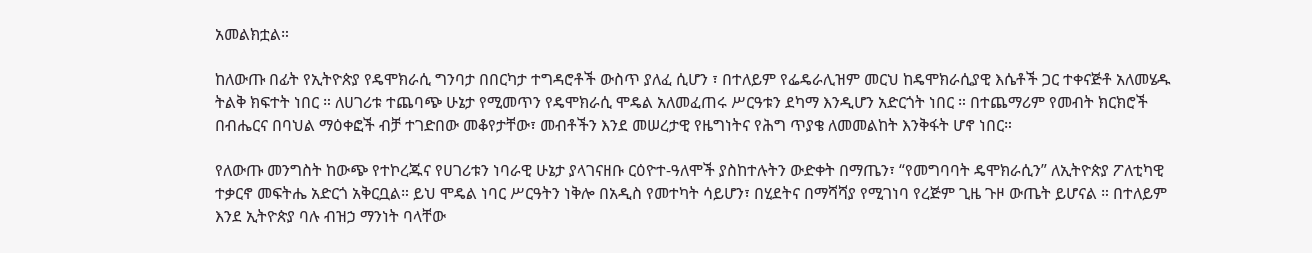አመልክቷል።

ከለውጡ በፊት የኢትዮጵያ የዴሞክራሲ ግንባታ በበርካታ ተግዳሮቶች ውስጥ ያለፈ ሲሆን ፣ በተለይም የፌዴራሊዝም መርህ ከዴሞክራሲያዊ እሴቶች ጋር ተቀናጅቶ አለመሄዱ ትልቅ ክፍተት ነበር ። ለሀገሪቱ ተጨባጭ ሁኔታ የሚመጥን የዴሞክራሲ ሞዴል አለመፈጠሩ ሥርዓቱን ደካማ እንዲሆን አድርጎት ነበር ። በተጨማሪም የመብት ክርክሮች በብሔርና በባህል ማዕቀፎች ብቻ ተገድበው መቆየታቸው፣ መብቶችን እንደ መሠረታዊ የዜግነትና የሕግ ጥያቄ ለመመልከት እንቅፋት ሆኖ ነበር።

የለውጡ መንግስት ከውጭ የተኮረጁና የሀገሪቱን ነባራዊ ሁኔታ ያላገናዘቡ ርዕዮተ-ዓለሞች ያስከተሉትን ውድቀት በማጤን፣ “የመግባባት ዴሞክራሲን” ለኢትዮጵያ ፖለቲካዊ ተቃርኖ መፍትሔ አድርጎ አቅርቧል። ይህ ሞዴል ነባር ሥርዓትን ነቅሎ በአዲስ የመተካት ሳይሆን፣ በሂደትና በማሻሻያ የሚገነባ የረጅም ጊዜ ጉዞ ውጤት ይሆናል ። በተለይም እንደ ኢትዮጵያ ባሉ ብዝኃ ማንነት ባላቸው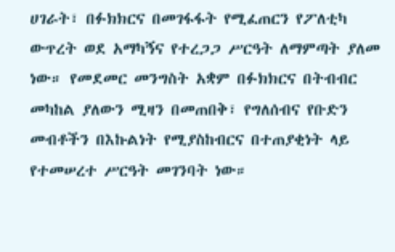ሀገራት፣ በፉክክርና በመገፋፋት የሚፈጠርን የፖለቲካ ውጥረት ወደ አማካኝና የተረጋጋ ሥርዓት ለማምጣት ያለመ ነው። የመደመር መንግስት አቋም በፉክክርና በትብብር መካከል ያለውን ሚዛን በመጠበቅ፣ የግለሰብና የቡድን መብቶችን በእኩልነት የሚያስከብርና በተጠያቂነት ላይ የተመሠረተ ሥርዓት መገንባት ነው።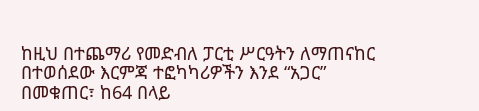ከዚህ በተጨማሪ የመድብለ ፓርቲ ሥርዓትን ለማጠናከር በተወሰደው እርምጃ ተፎካካሪዎችን እንደ “አጋር” በመቁጠር፣ ከ64 በላይ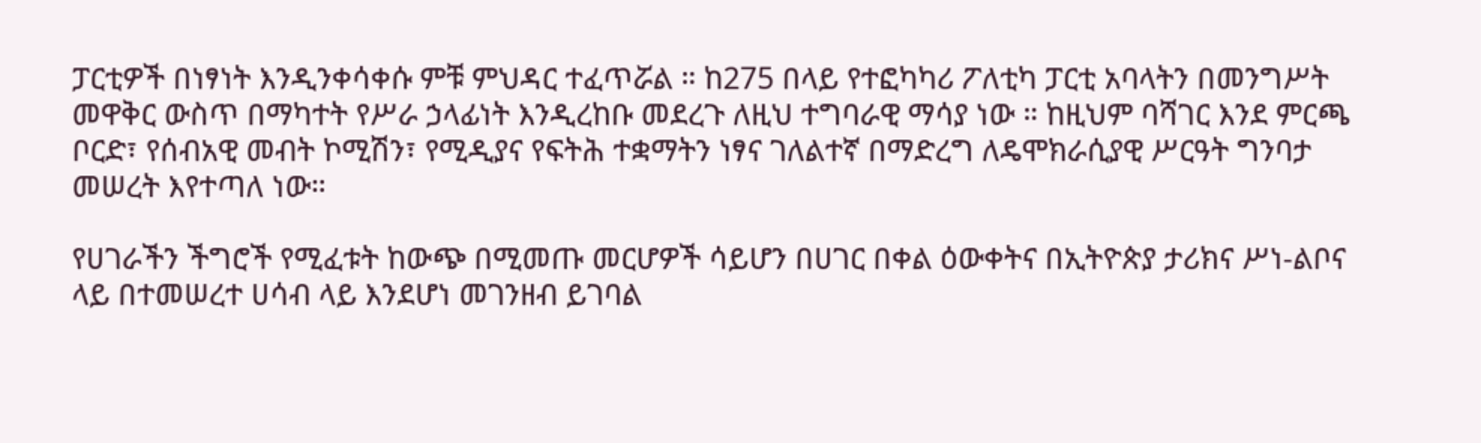ፓርቲዎች በነፃነት እንዲንቀሳቀሱ ምቹ ምህዳር ተፈጥሯል ። ከ275 በላይ የተፎካካሪ ፖለቲካ ፓርቲ አባላትን በመንግሥት መዋቅር ውስጥ በማካተት የሥራ ኃላፊነት እንዲረከቡ መደረጉ ለዚህ ተግባራዊ ማሳያ ነው ። ከዚህም ባሻገር እንደ ምርጫ ቦርድ፣ የሰብአዊ መብት ኮሚሽን፣ የሚዲያና የፍትሕ ተቋማትን ነፃና ገለልተኛ በማድረግ ለዴሞክራሲያዊ ሥርዓት ግንባታ መሠረት እየተጣለ ነው።

የሀገራችን ችግሮች የሚፈቱት ከውጭ በሚመጡ መርሆዎች ሳይሆን በሀገር በቀል ዕውቀትና በኢትዮጵያ ታሪክና ሥነ-ልቦና ላይ በተመሠረተ ሀሳብ ላይ እንደሆነ መገንዘብ ይገባል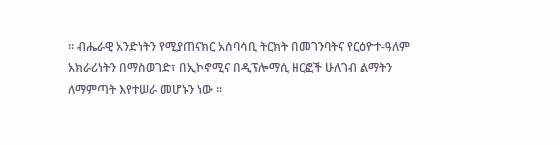። ብሔራዊ አንድነትን የሚያጠናክር አሰባሳቢ ትርክት በመገንባትና የርዕዮተ-ዓለም አክራሪነትን በማስወገድ፣ በኢኮኖሚና በዲፕሎማሲ ዘርፎች ሁለገብ ልማትን ለማምጣት እየተሠራ መሆኑን ነው ።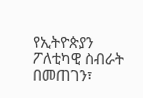የኢትዮጵያን ፖለቲካዊ ስብራት በመጠገን፣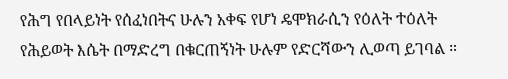የሕግ የበላይነት የሰፈነበትና ሁሉን አቀፍ የሆነ ዴሞክራሲን የዕለት ተዕለት የሕይወት እሴት በማድረግ በቁርጠኝነት ሁሉም የድርሻውን ሊወጣ ይገባል ።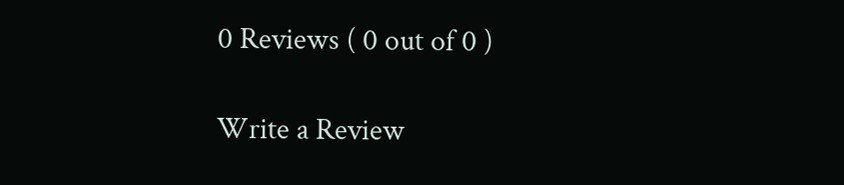0 Reviews ( 0 out of 0 )

Write a Review